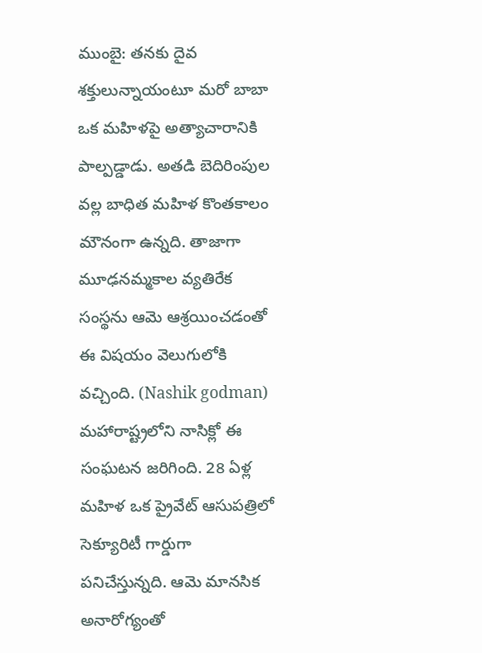ముంబై: తనకు దైవ శక్తులున్నాయంటూ మరో బాబా ఒక మహిళపై అత్యాచారానికి పాల్పడ్డాడు. అతడి బెదిరింపుల వల్ల బాధిత మహిళ కొంతకాలం మౌనంగా ఉన్నది. తాజాగా మూఢనమ్మకాల వ్యతిరేక సంస్థను ఆమె ఆశ్రయించడంతో ఈ విషయం వెలుగులోకి వచ్చింది. (Nashik godman) మహారాష్ట్రలోని నాసిక్లో ఈ సంఘటన జరిగింది. 28 ఏళ్ల మహిళ ఒక ప్రైవేట్ ఆసుపత్రిలో సెక్యూరిటీ గార్డుగా పనిచేస్తున్నది. ఆమె మానసిక అనారోగ్యంతో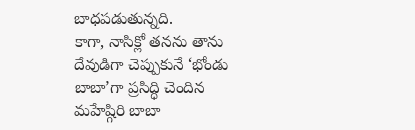బాధపడుతున్నది.
కాగా, నాసిక్లో తనను తాను దేవుడిగా చెప్పుకునే ‘భోండు బాబా’గా ప్రసిద్ధి చెందిన మహేష్గిరి బాబా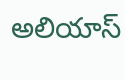అలియాస్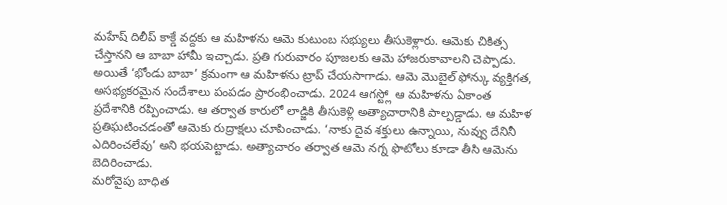మహేష్ దిలీప్ కాక్డే వద్దకు ఆ మహిళను ఆమె కుటుంబ సభ్యులు తీసుకెళ్లారు. ఆమెకు చికిత్స చేస్తానని ఆ బాబా హామీ ఇచ్చాడు. ప్రతి గురువారం పూజలకు ఆమె హాజరుకావాలని చెప్పాడు.
అయితే ‘భోండు బాబా’ క్రమంగా ఆ మహిళను ట్రాప్ చేయసాగాడు. ఆమె మొబైల్ ఫోన్కు వ్యక్తిగత, అసభ్యకరమైన సందేశాలు పంపడం ప్రారంభించాడు. 2024 ఆగస్ట్లో ఆ మహిళను ఏకాంత ప్రదేశానికి రప్పించాడు. ఆ తర్వాత కారులో లాడ్జికి తీసుకెళ్లి అత్యాచారానికి పాల్పడ్డాడు. ఆ మహిళ ప్రతిఘటించడంతో ఆమెకు రుద్రాక్షలు చూపించాడు. ‘నాకు దైవ శక్తులు ఉన్నాయి, నువ్వు దేనినీ ఎదిరించలేవు’ అని భయపెట్టాడు. అత్యాచారం తర్వాత ఆమె నగ్న ఫొటోలు కూడా తీసి ఆమెను బెదిరించాడు.
మరోవైపు బాధిత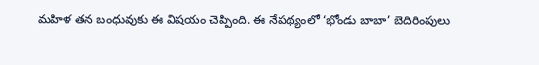మహిళ తన బంధువుకు ఈ విషయం చెప్పింది. ఈ నేపథ్యంలో ‘భోండు బాబా’ బెదిరింపులు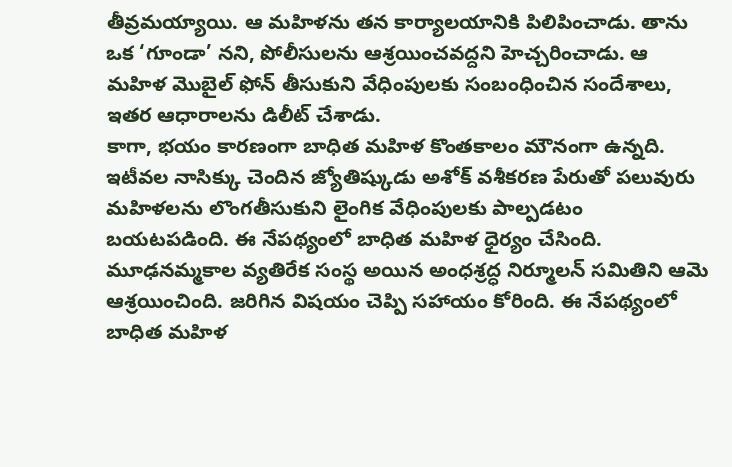తీవ్రమయ్యాయి. ఆ మహిళను తన కార్యాలయానికి పిలిపించాడు. తాను ఒక ‘గూండా’ నని, పోలీసులను ఆశ్రయించవద్దని హెచ్చరించాడు. ఆ మహిళ మొబైల్ ఫోన్ తీసుకుని వేధింపులకు సంబంధించిన సందేశాలు, ఇతర ఆధారాలను డిలీట్ చేశాడు.
కాగా, భయం కారణంగా బాధిత మహిళ కొంతకాలం మౌనంగా ఉన్నది. ఇటీవల నాసిక్కు చెందిన జ్యోతిష్కుడు అశోక్ వశీకరణ పేరుతో పలువురు మహిళలను లొంగతీసుకుని లైంగిక వేధింపులకు పాల్పడటం బయటపడింది. ఈ నేపథ్యంలో బాధిత మహిళ ధైర్యం చేసింది. మూఢనమ్మకాల వ్యతిరేక సంస్థ అయిన అంధశ్రద్ధ నిర్మూలన్ సమితిని ఆమె ఆశ్రయించింది. జరిగిన విషయం చెప్పి సహాయం కోరింది. ఈ నేపథ్యంలో బాధిత మహిళ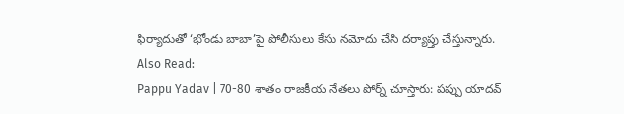ఫిర్యాదుతో ‘భోండు బాబా’పై పోలీసులు కేసు నమోదు చేసి దర్యాప్తు చేస్తున్నారు.
Also Read:
Pappu Yadav | 70-80 శాతం రాజకీయ నేతలు పోర్న్ చూస్తారు: పప్పు యాదవ్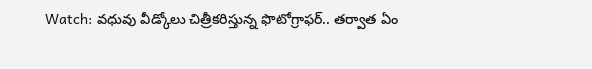Watch: వధువు వీడ్కోలు చిత్రీకరిస్తున్న ఫొటోగ్రాఫర్.. తర్వాత ఏం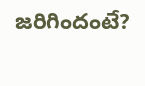జరిగిందంటే?